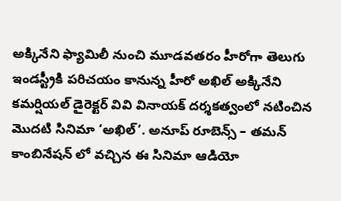అక్కినేని ఫ్యామిలీ నుంచి మూడవతరం హీరోగా తెలుగు ఇండస్ట్రీకి పరిచయం కానున్న హీరో అఖిల్ అక్కినేని కమర్షియల్ డైరెక్టర్ వివి వినాయక్ దర్శకత్వంలో నటించిన మొదటి సినిమా ‘అఖిల్’. అనూప్ రూబెన్స్ – తమన్ కాంబినేషన్ లో వచ్చిన ఈ సినిమా ఆడియో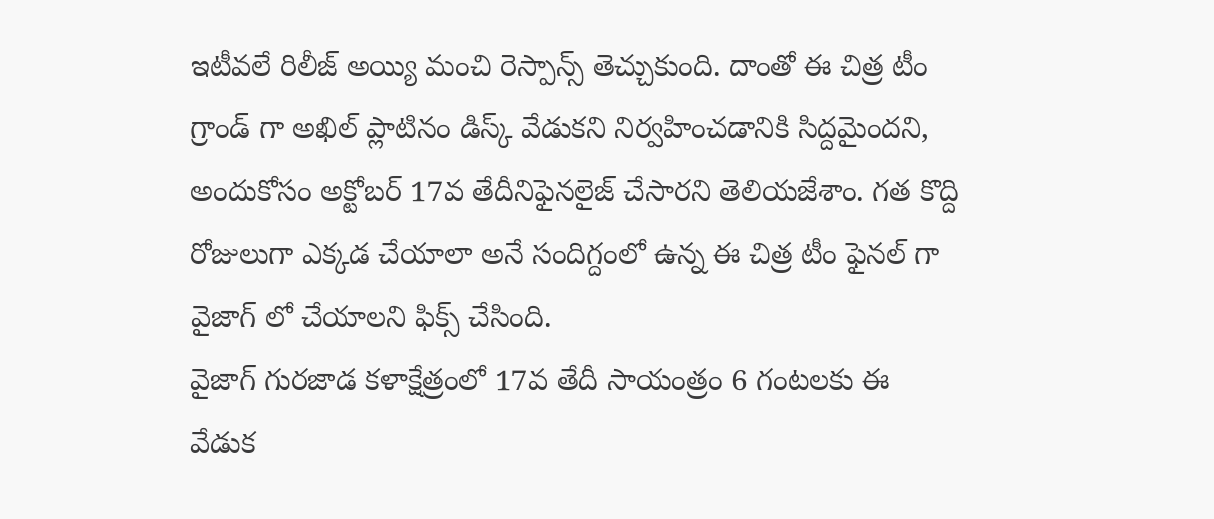ఇటీవలే రిలీజ్ అయ్యి మంచి రెస్పాన్స్ తెచ్చుకుంది. దాంతో ఈ చిత్ర టీం గ్రాండ్ గా అఖిల్ ప్లాటినం డిస్క్ వేడుకని నిర్వహించడానికి సిద్దమైందని, అందుకోసం అక్టోబర్ 17వ తేదీనిఫైనలైజ్ చేసారని తెలియజేశాం. గత కొద్ది రోజులుగా ఎక్కడ చేయాలా అనే సందిగ్దంలో ఉన్న ఈ చిత్ర టీం ఫైనల్ గా వైజాగ్ లో చేయాలని ఫిక్స్ చేసింది.
వైజాగ్ గురజాడ కళాక్షేత్రంలో 17వ తేదీ సాయంత్రం 6 గంటలకు ఈ వేడుక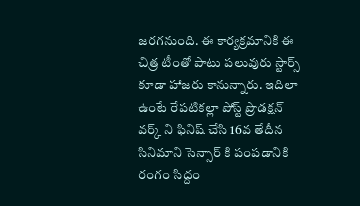జరగనుంది. ఈ కార్యక్రమానికి ఈ చిత్ర టీంతో పాటు పలువురు స్టార్స్ కూడా హాజరు కానున్నారు. ఇదిలా ఉంటే రేపటికల్లా పోస్ట్ ప్రొడక్షన్ వర్క్ ని ఫినిష్ చేసి 16వ తేదీన సినిమాని సెన్సార్ కి పంపడానికి రంగం సిద్దం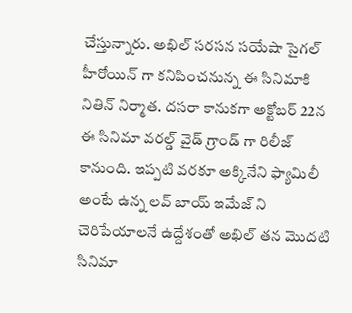చేస్తున్నారు. అఖిల్ సరసన సయేషా సైగల్ హీరోయిన్ గా కనిపించనున్న ఈ సినిమాకి నితిన్ నిర్మాత. దసరా కానుకగా అక్టోబర్ 22న ఈ సినిమా వరల్డ్ వైడ్ గ్రాండ్ గా రిలీజ్ కానుంది. ఇప్పటి వరకూ అక్కినేని ఫ్యామిలీ అంటే ఉన్న లవ్ బాయ్ ఇమేజ్ ని చెరిపేయాలనే ఉద్దేశంతో అఖిల్ తన మొదటి సినిమా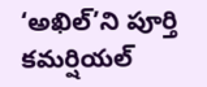‘అఖిల్’ని పూర్తి కమర్షియల్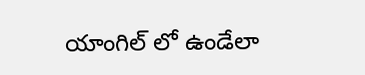యాంగిల్ లో ఉండేలా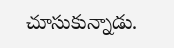చూసుకున్నాడు.